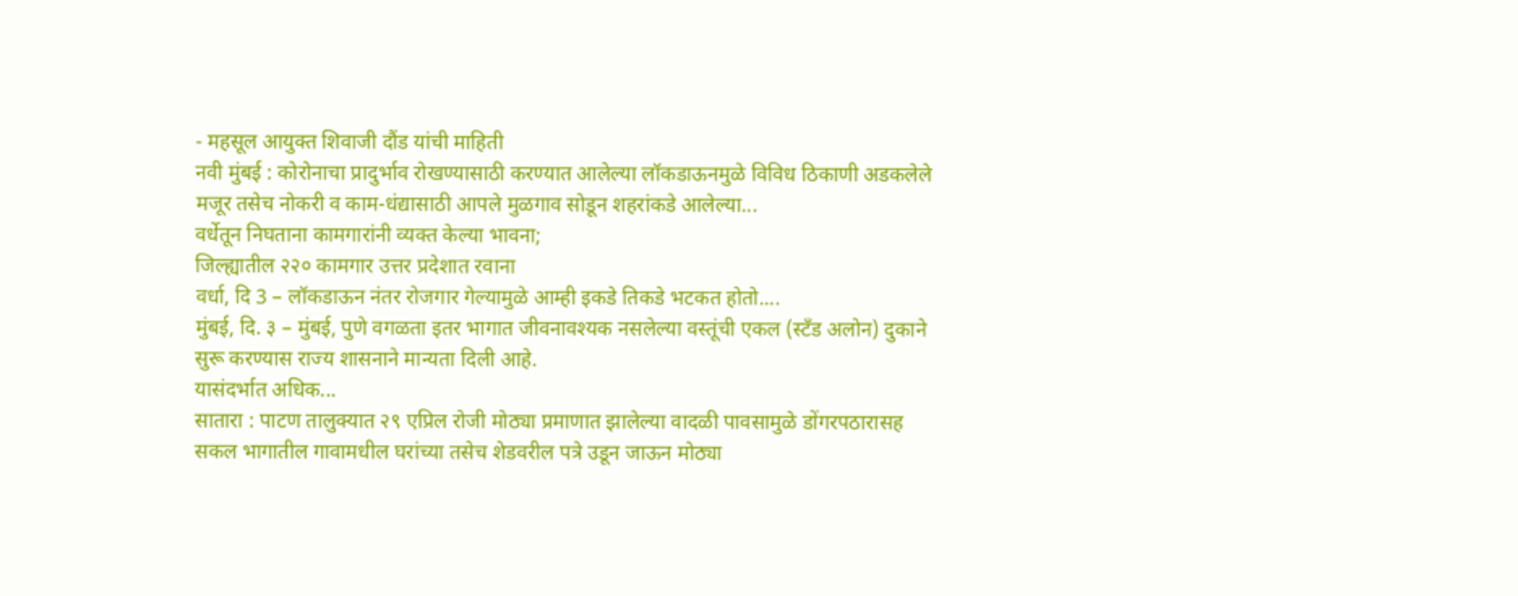- महसूल आयुक्त शिवाजी दौंड यांची माहिती
नवी मुंबई : कोरोनाचा प्रादुर्भाव रोखण्यासाठी करण्यात आलेल्या लॉकडाऊनमुळे विविध ठिकाणी अडकलेले मजूर तसेच नोकरी व काम-धंद्यासाठी आपले मुळगाव सोडून शहरांकडे आलेल्या...
वर्धेतून निघताना कामगारांनी व्यक्त केल्या भावना;
जिल्ह्यातील २२० कामगार उत्तर प्रदेशात रवाना
वर्धा, दि 3 – लॉकडाऊन नंतर रोजगार गेल्यामुळे आम्ही इकडे तिकडे भटकत होतो....
मुंबई, दि. ३ – मुंबई, पुणे वगळता इतर भागात जीवनावश्यक नसलेल्या वस्तूंची एकल (स्टॅंड अलोन) दुकाने सुरू करण्यास राज्य शासनाने मान्यता दिली आहे.
यासंदर्भात अधिक...
सातारा : पाटण तालुक्यात २९ एप्रिल रोजी मोठ्या प्रमाणात झालेल्या वादळी पावसामुळे डोंगरपठारासह सकल भागातील गावामधील घरांच्या तसेच शेडवरील पत्रे उडून जाऊन मोठ्या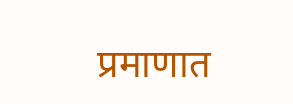प्रमाणात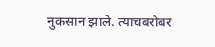नुकसान झाले. त्याचबरोबर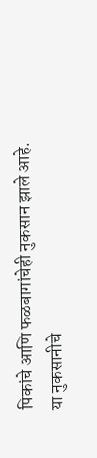पिकांचे आणि फळबागांचेही नुकसान झाले आहे. या नुकसानीचे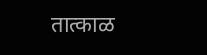तात्काळ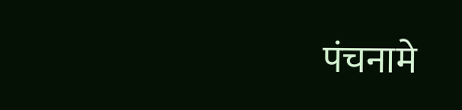पंचनामे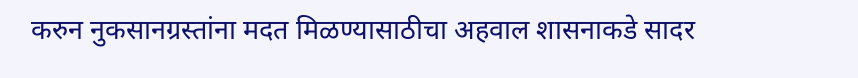करुन नुकसानग्रस्तांना मदत मिळण्यासाठीचा अहवाल शासनाकडे सादर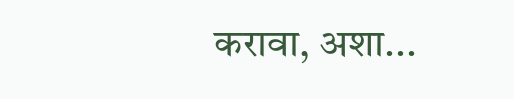करावा, अशा...